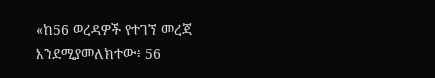«ከ56 ወረዳዎች የተገኘ መረጃ እንደሚያመለክተው፥ 56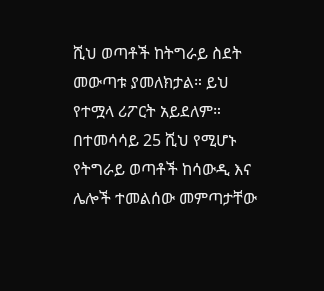ሺህ ወጣቶች ከትግራይ ስደት መውጣቱ ያመለክታል። ይህ የተሟላ ሪፖርት አይደለም። በተመሳሳይ 25 ሺህ የሚሆኑ የትግራይ ወጣቶች ከሳውዲ እና ሌሎች ተመልሰው መምጣታቸው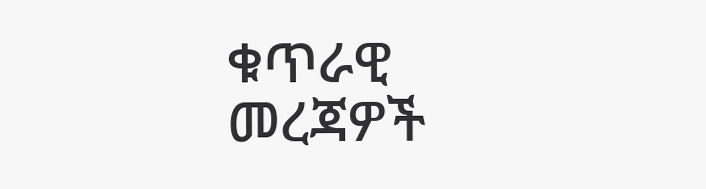ቁጥራዊ መረጃዎች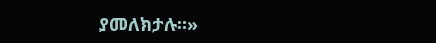ያመለክታሉ።»